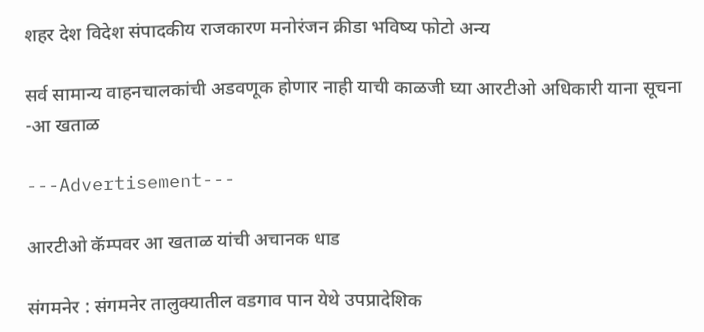शहर देश विदेश संपादकीय राजकारण मनोरंजन क्रीडा भविष्य फोटो अन्य

सर्व सामान्य वाहनचालकांची अडवणूक होणार नाही याची काळजी घ्या आरटीओ अधिकारी याना सूचना -आ खताळ

---Advertisement---

आरटीओ कॅम्पवर आ खताळ यांची अचानक धाड

संगमनेर : संगमनेर तालुक्यातील वडगाव पान येथे उपप्रादेशिक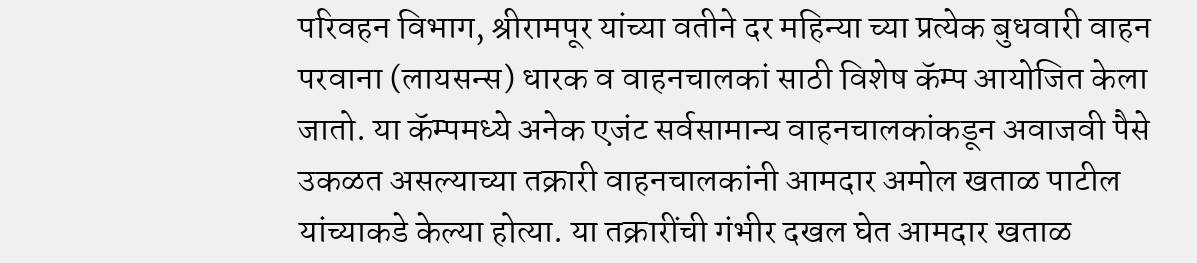परिवहन विभाग, श्रीरामपूर यांच्या वतीने दर महिन्या च्या प्रत्येक बुधवारी वाहन परवाना (लायसन्स) धारक व वाहनचालकां साठी विशेष कॅम्प आयोजित केला जातो. या कॅम्पमध्ये अनेक एजंट सर्वसामान्य वाहनचालकांकडून अवाजवी पैसे उकळत असल्याच्या तक्रारी वाहनचालकांनी आमदार अमोल खताळ पाटील यांच्याकडे केल्या होत्या. या तक्रारींची गंभीर दखल घेत आमदार खताळ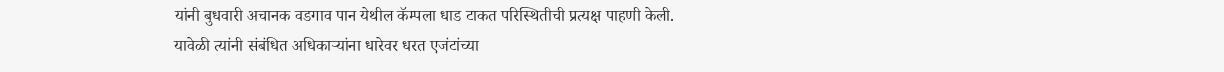यांनी बुधवारी अचानक वडगाव पान येथील कॅम्पला धाड टाकत परिस्थितीची प्रत्यक्ष पाहणी केली. यावेळी त्यांनी संबंधित अधिकाऱ्यांना धारेवर धरत एजंटांच्या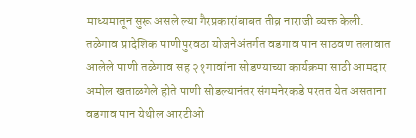माध्यमातून सुरू असले ल्या गैरप्रकारांबाबत तीव्र नाराजी व्यक्त केली.
तळेगाव प्रादेशिक पाणीपुरवठा योजनेअंतर्गत वडगाव पान साठवण तलावात आलेले पाणी तळेगाव सह २१गावांना सोडण्याच्या कार्यक्रमा साठी आमदार अमोल खताळगेले होते पाणी सोडल्यानंतर संगमनेरकडे परतत येत असताना वडगाव पान येथील आरटीओ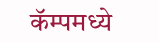कॅम्पमध्ये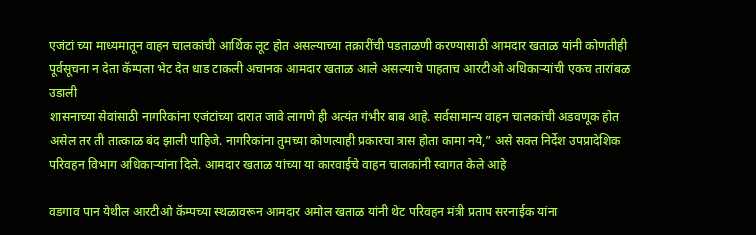एजंटां च्या माध्यमातून वाहन चालकांची आर्थिक लूट होत असल्याच्या तक्रारींची पडताळणी करण्यासाठी आमदार खताळ यांनी कोणतीही पूर्वसूचना न देता कॅम्पला भेट देत धाड टाकली अचानक आमदार खताळ आले असल्याचे पाहताच आरटीओ अधिकाऱ्यांची एकच तारांबळ उडाली
शासनाच्या सेवांसाठी नागरिकांना एजंटांच्या दारात जावे लागणे ही अत्यंत गंभीर बाब आहे. सर्वसामान्य वाहन चालकांची अडवणूक होत असेल तर ती तात्काळ बंद झाली पाहिजे. नागरिकांना तुमच्या कोणत्याही प्रकारचा त्रास होता कामा नये,” असे सक्त निर्देश उपप्रादेशिक परिवहन विभाग अधिकाऱ्यांना दिले. आमदार खताळ यांच्या या कारवाईचे वाहन चालकांनी स्वागत केले आहे

वडगाव पान येथील आरटीओ कॅम्पच्या स्थळावरून आमदार अमोल खताळ यांनी थेट परिवहन मंत्री प्रताप सरनाईक यांना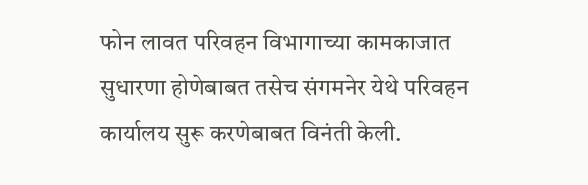फोन लावत परिवहन विभागाच्या कामकाजात सुधारणा होणेबाबत तसेच संगमनेर येथे परिवहन कार्यालय सुरू करणेबाबत विनंती केली.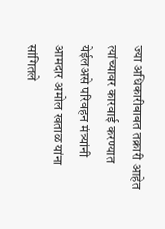ज्या अधिकारीबाबत तक्रारी आहेत त्यांच्यावर कारवाई करण्यात येईलअसे परिवहन मंत्र्यांनी आमदार अमोल खताळ यांना सांगितले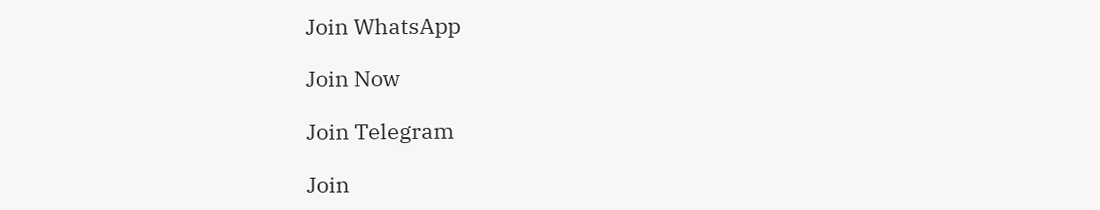Join WhatsApp

Join Now

Join Telegram

Join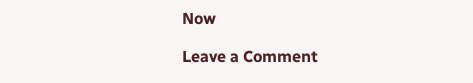Now

Leave a Comment